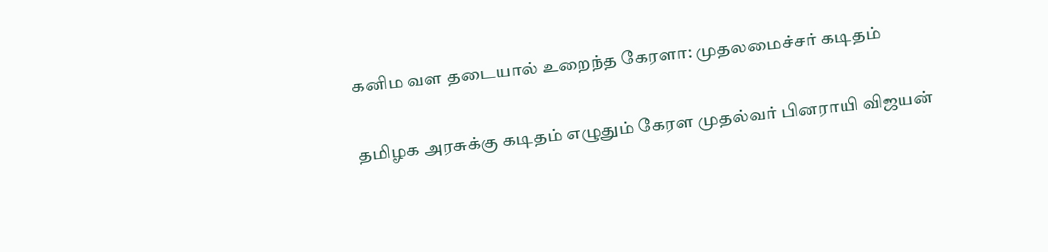கனிம வள தடையால் உறைந்த கேரளா: முதலமைச்சர் கடிதம்

தமிழக அரசுக்கு கடிதம் எழுதும் கேரள முதல்வர் பினராயி விஜயன்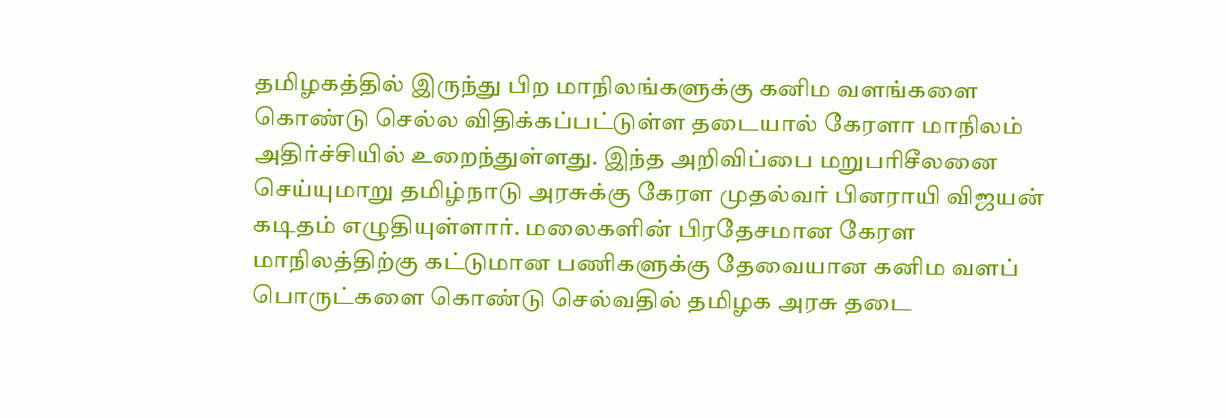தமிழகத்தில் இருந்து பிற மாநிலங்களுக்கு கனிம வளங்களை கொண்டு செல்ல விதிக்கப்பட்டுள்ள தடையால் கேரளா மாநிலம் அதிர்ச்சியில் உறைந்துள்ளது. இந்த அறிவிப்பை மறுபரிசீலனை செய்யுமாறு தமிழ்நாடு அரசுக்கு கேரள முதல்வர் பினராயி விஜயன் கடிதம் எழுதியுள்ளார். மலைகளின் பிரதேசமான கேரள மாநிலத்திற்கு கட்டுமான பணிகளுக்கு தேவையான கனிம வளப் பொருட்களை கொண்டு செல்வதில் தமிழக அரசு தடை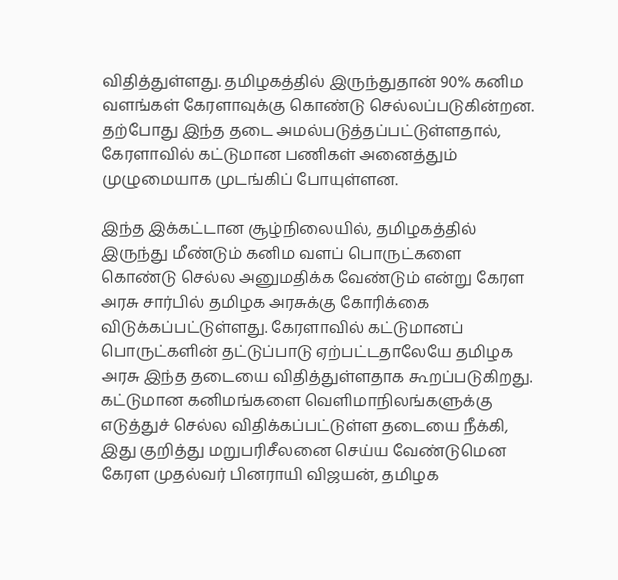விதித்துள்ளது. தமிழகத்தில் இருந்துதான் 90% கனிம வளங்கள் கேரளாவுக்கு கொண்டு செல்லப்படுகின்றன. தற்போது இந்த தடை அமல்படுத்தப்பட்டுள்ளதால், கேரளாவில் கட்டுமான பணிகள் அனைத்தும் முழுமையாக முடங்கிப் போயுள்ளன.

இந்த இக்கட்டான சூழ்நிலையில், தமிழகத்தில் இருந்து மீண்டும் கனிம வளப் பொருட்களை கொண்டு செல்ல அனுமதிக்க வேண்டும் என்று கேரள அரசு சார்பில் தமிழக அரசுக்கு கோரிக்கை விடுக்கப்பட்டுள்ளது. கேரளாவில் கட்டுமானப் பொருட்களின் தட்டுப்பாடு ஏற்பட்டதாலேயே தமிழக அரசு இந்த தடையை விதித்துள்ளதாக கூறப்படுகிறது. கட்டுமான கனிமங்களை வெளிமாநிலங்களுக்கு எடுத்துச் செல்ல விதிக்கப்பட்டுள்ள தடையை நீக்கி, இது குறித்து மறுபரிசீலனை செய்ய வேண்டுமென கேரள முதல்வர் பினராயி விஜயன், தமிழக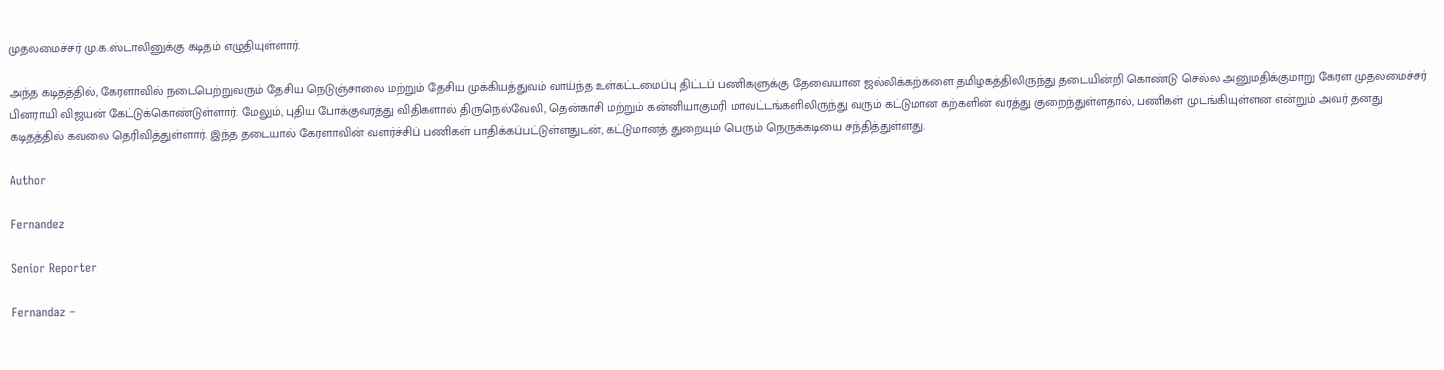முதலமைச்சர் மு.க.ஸ்டாலினுக்கு கடிதம் எழுதியுள்ளார்.

அந்த கடிதத்தில், கேரளாவில் நடைபெற்றுவரும் தேசிய நெடுஞ்சாலை மற்றும் தேசிய முக்கியத்துவம் வாய்ந்த உள்கட்டமைப்பு திட்டப் பணிகளுக்கு தேவையான ஜல்லிக்கற்களை தமிழகத்திலிருந்து தடையின்றி கொண்டு செல்ல அனுமதிக்குமாறு கேரள முதலமைச்சர் பினராயி விஜயன் கேட்டுக்கொண்டுள்ளார். மேலும், புதிய போக்குவரத்து விதிகளால் திருநெல்வேலி, தென்காசி மற்றும் கன்னியாகுமரி மாவட்டங்களிலிருந்து வரும் கட்டுமான கற்களின் வரத்து குறைந்துள்ளதால், பணிகள் முடங்கியுள்ளன என்றும் அவர் தனது கடிதத்தில் கவலை தெரிவித்துள்ளார். இந்த தடையால் கேரளாவின் வளர்ச்சிப் பணிகள் பாதிக்கப்பட்டுள்ளதுடன், கட்டுமானத் துறையும் பெரும் நெருக்கடியை சந்தித்துள்ளது.

Author

Fernandez

Senior Reporter

Fernandaz –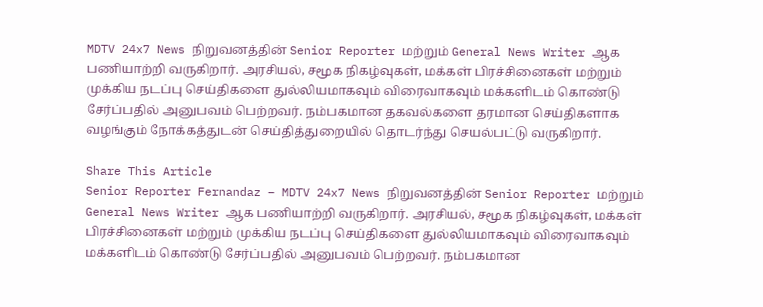MDTV 24x7 News நிறுவனத்தின் Senior Reporter மற்றும் General News Writer ஆக பணியாற்றி வருகிறார். அரசியல், சமூக நிகழ்வுகள், மக்கள் பிரச்சினைகள் மற்றும் முக்கிய நடப்பு செய்திகளை துல்லியமாகவும் விரைவாகவும் மக்களிடம் கொண்டு சேர்ப்பதில் அனுபவம் பெற்றவர். நம்பகமான தகவல்களை தரமான செய்திகளாக வழங்கும் நோக்கத்துடன் செய்தித்துறையில் தொடர்ந்து செயல்பட்டு வருகிறார்.

Share This Article
Senior Reporter Fernandaz – MDTV 24x7 News நிறுவனத்தின் Senior Reporter மற்றும் General News Writer ஆக பணியாற்றி வருகிறார். அரசியல், சமூக நிகழ்வுகள், மக்கள் பிரச்சினைகள் மற்றும் முக்கிய நடப்பு செய்திகளை துல்லியமாகவும் விரைவாகவும் மக்களிடம் கொண்டு சேர்ப்பதில் அனுபவம் பெற்றவர். நம்பகமான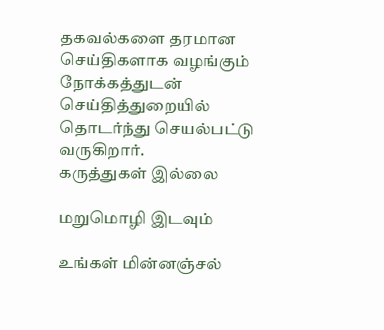தகவல்களை தரமான செய்திகளாக வழங்கும் நோக்கத்துடன் செய்தித்துறையில் தொடர்ந்து செயல்பட்டு வருகிறார்.
கருத்துகள் இல்லை

மறுமொழி இடவும்

உங்கள் மின்னஞ்சல்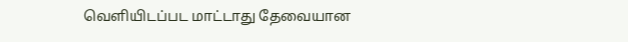வெளியிடப்பட மாட்டாது தேவையான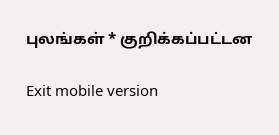புலங்கள் * குறிக்கப்பட்டன

Exit mobile version